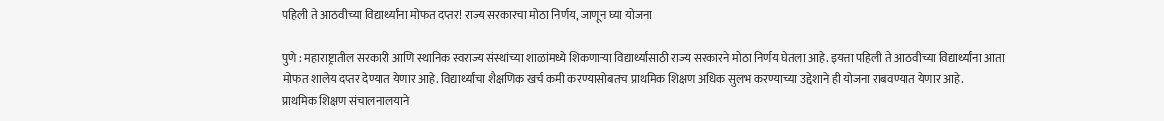पहिली ते आठवीच्या विद्यार्थ्यांना मोफत दप्तर! राज्य सरकारचा मोठा निर्णय, जाणून घ्या योजना

पुणे : महाराष्ट्रातील सरकारी आणि स्थानिक स्वराज्य संस्थांच्या शाळांमध्ये शिकणाऱ्या विद्यार्थ्यांसाठी राज्य सरकारने मोठा निर्णय घेतला आहे. इयत्ता पहिली ते आठवीच्या विद्यार्थ्यांना आता मोफत शालेय दप्तर देण्यात येणार आहे. विद्यार्थ्यांचा शैक्षणिक खर्च कमी करण्यासोबतच प्राथमिक शिक्षण अधिक सुलभ करण्याच्या उद्देशाने ही योजना राबवण्यात येणार आहे.
प्राथमिक शिक्षण संचालनालयाने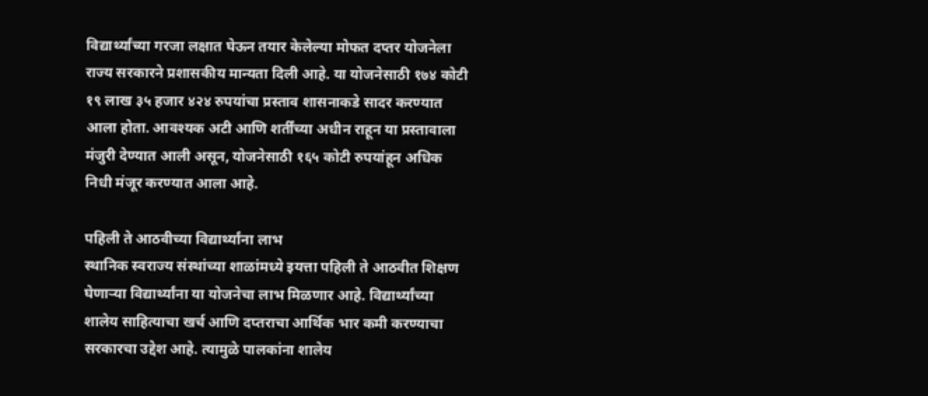विद्यार्थ्यांच्या गरजा लक्षात घेऊन तयार केलेल्या मोफत दप्तर योजनेला राज्य सरकारने प्रशासकीय मान्यता दिली आहे. या योजनेसाठी १७४ कोटी १९ लाख ३५ हजार ४२४ रुपयांचा प्रस्ताव शासनाकडे सादर करण्यात आला होता. आवश्यक अटी आणि शर्तींच्या अधीन राहून या प्रस्तावाला मंजुरी देण्यात आली असून, योजनेसाठी १६५ कोटी रुपयांहून अधिक निधी मंजूर करण्यात आला आहे.

पहिली ते आठवीच्या विद्यार्थ्यांना लाभ
स्थानिक स्वराज्य संस्थांच्या शाळांमध्ये इयत्ता पहिली ते आठवीत शिक्षण घेणाऱ्या विद्यार्थ्यांना या योजनेचा लाभ मिळणार आहे. विद्यार्थ्यांच्या शालेय साहित्याचा खर्च आणि दप्तराचा आर्थिक भार कमी करण्याचा सरकारचा उद्देश आहे. त्यामुळे पालकांना शालेय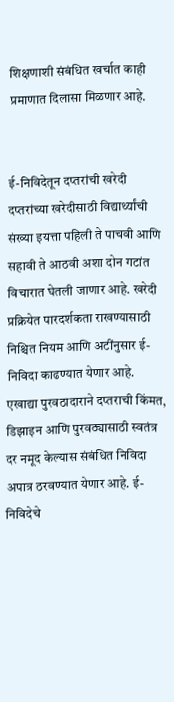शिक्षणाशी संबंधित खर्चात काही प्रमाणात दिलासा मिळणार आहे.


ई-निविदेतून दप्तरांची खरेदी
दप्तरांच्या खरेदीसाठी विद्यार्थ्यांची संख्या इयत्ता पहिली ते पाचवी आणि सहावी ते आठवी अशा दोन गटांत विचारात घेतली जाणार आहे. खरेदी प्रक्रियेत पारदर्शकता राखण्यासाठी निश्चित नियम आणि अटींनुसार ई-निविदा काढण्यात येणार आहे.
एखाद्या पुरवठादाराने दप्तराची किंमत, डिझाइन आणि पुरवठ्यासाठी स्वतंत्र दर नमूद केल्यास संबंधित निविदा अपात्र ठरवण्यात येणार आहे. ई-निविदेचे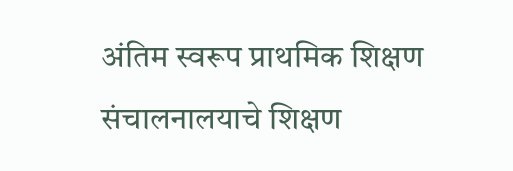अंतिम स्वरूप प्राथमिक शिक्षण संचालनालयाचे शिक्षण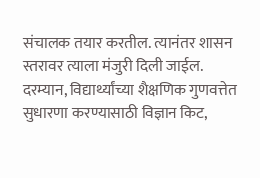संचालक तयार करतील. त्यानंतर शासन स्तरावर त्याला मंजुरी दिली जाईल.
दरम्यान, विद्यार्थ्यांच्या शैक्षणिक गुणवत्तेत सुधारणा करण्यासाठी विज्ञान किट,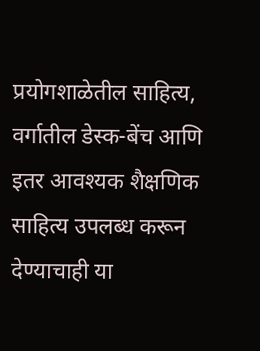प्रयोगशाळेतील साहित्य, वर्गातील डेस्क-बेंच आणि इतर आवश्यक शैक्षणिक साहित्य उपलब्ध करून देण्याचाही या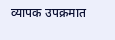व्यापक उपक्रमात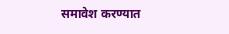समावेश करण्यात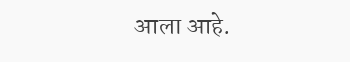आला आहे.